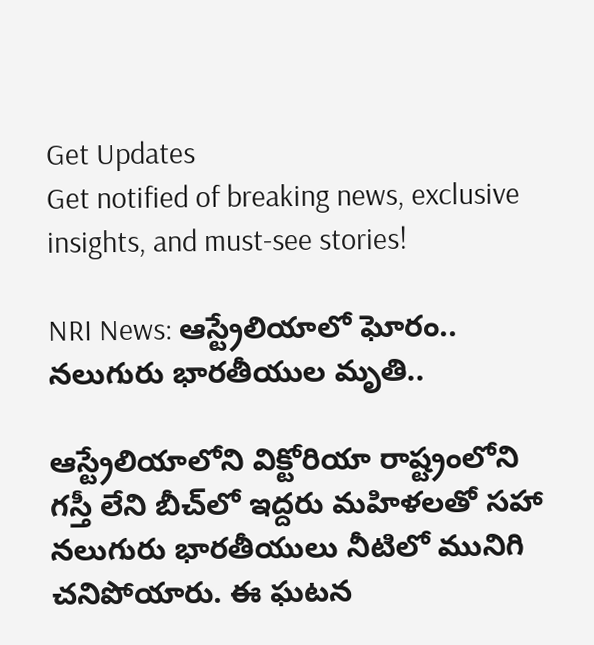Get Updates
Get notified of breaking news, exclusive insights, and must-see stories!

NRI News: ఆస్ట్రేలియాలో ఘోరం.. నలుగురు భారతీయుల మృతి..

ఆస్ట్రేలియాలోని విక్టోరియా రాష్ట్రంలోని గస్తీ లేని బీచ్‌లో ఇద్దరు మహిళలతో సహా నలుగురు భారతీయులు నీటిలో మునిగి చనిపోయారు. ఈ ఘటన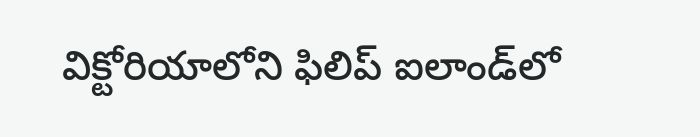విక్టోరియాలోని ఫిలిప్ ఐలాండ్‌లో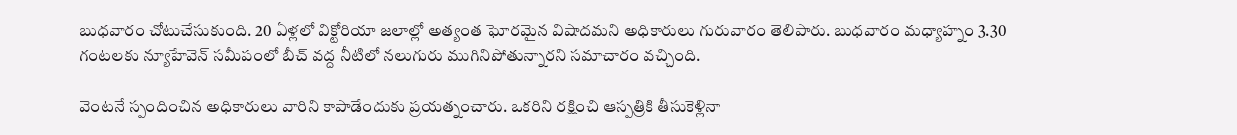బుధవారం చోటుచేసుకుంది. 20 ఏళ్లలో విక్టోరియా జలాల్లో అత్యంత ఘోరమైన విషాదమని అధికారులు గురువారం తెలిపారు. బుధవారం మధ్యాహ్నం 3.30 గంటలకు న్యూహేవెన్ సమీపంలో బీచ్ వద్ద నీటిలో నలుగురు ముగినిపోతున్నారని సమాచారం వచ్చింది.

వెంటనే స్పందించిన అధికారులు వారిని కాపాడేందుకు ప్రయత్నంచారు. ఒకరిని రక్షించి ఆస్పత్రికి తీసుకెళ్లినా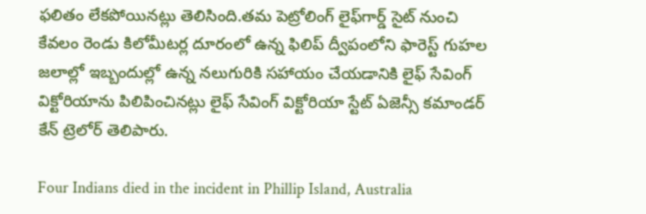ఫలితం లేకపోయినట్లు తెలిసింది.తమ పెట్రోలింగ్ లైఫ్‌గార్డ్ సైట్ నుంచి కేవలం రెండు కిలోమీటర్ల దూరంలో ఉన్న ఫిలిప్ ద్వీపంలోని ఫారెస్ట్ గుహల జలాల్లో ఇబ్బందుల్లో ఉన్న నలుగురికి సహాయం చేయడానికి లైఫ్ సేవింగ్ విక్టోరియాను పిలిపించినట్లు లైఫ్ సేవింగ్ విక్టోరియా స్టేట్ ఏజెన్సీ కమాండర్ కేన్ ట్రెలోర్ తెలిపారు.

Four Indians died in the incident in Phillip Island, Australia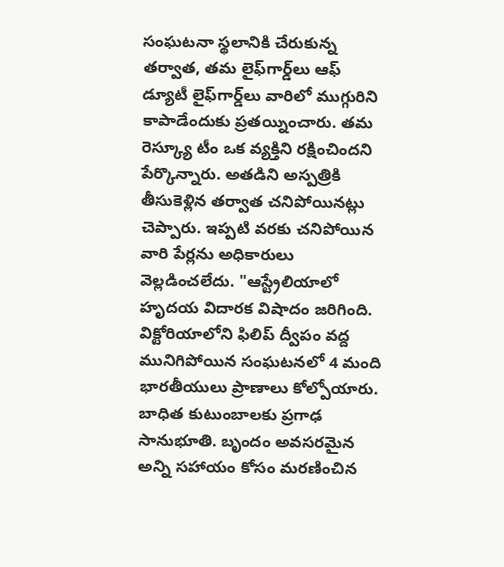సంఘటనా స్థలానికి చేరుకున్న తర్వాత, తమ లైఫ్‌గార్డ్‌లు ఆఫ్ డ్యూటీ లైఫ్‌గార్డ్‌లు వారిలో ముగ్గురిని కాపాడేందుకు ప్రతయ్నించారు. తమ రెస్క్యూ టీం ఒక వ్యక్తిని రక్షించిందని పేర్కొన్నారు. అతడిని అస్పత్రికి తీసుకెళ్లిన తర్వాత చనిపోయినట్లు చెప్పారు. ఇప్పటి వరకు చనిపోయిన వారి పేర్లను అధికారులు వెల్లడించలేదు. "ఆస్ట్రేలియాలో హృదయ విదారక విషాదం జరిగింది. విక్టోరియాలోని ఫిలిప్ ద్వీపం వద్ద మునిగిపోయిన సంఘటనలో 4 మంది భారతీయులు ప్రాణాలు కోల్పోయారు. బాధిత కుటుంబాలకు ప్రగాఢ సానుభూతి. బృందం అవసరమైన అన్ని సహాయం కోసం మరణించిన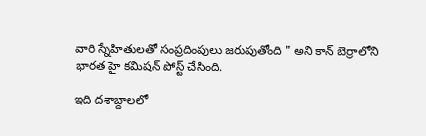వారి స్నేహితులతో సంప్రదింపులు జరుపుతోంది " అని కాన్ బెర్రాలోని భారత హై కమిషన్ పోస్ట్ చేసింది.

ఇది దశాబ్దాలలో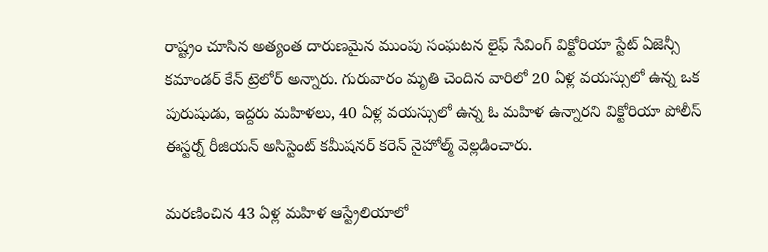రాష్ట్రం చూసిన అత్యంత దారుణమైన ముంపు సంఘటన లైఫ్ సేవింగ్ విక్టోరియా స్టేట్ ఏజెన్సీ కమాండర్ కేన్ ట్రెలోర్ అన్నారు. గురువారం మృతి చెందిన వారిలో 20 ఏళ్ల వయస్సులో ఉన్న ఒక పురుషుడు, ఇద్దరు మహిళలు, 40 ఏళ్ల వయస్సులో ఉన్న ఓ మహిళ ఉన్నారని విక్టోరియా పోలీస్ ఈస్టర్న్ రీజియన్ అసిస్టెంట్ కమీషనర్ కరెన్ నైహోల్మ్ వెల్లడించారు.

మరణించిన 43 ఏళ్ల మహిళ ఆస్ట్రేలియాలో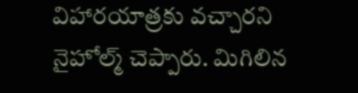విహారయాత్రకు వచ్చారని నైహోల్మ్ చెప్పారు. మిగిలిన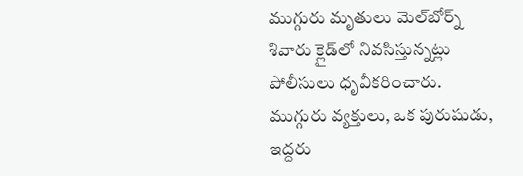ముగ్గురు మృతులు మెల్‌బోర్న్ శివారు క్లైడ్‌లో నివసిస్తున్నట్లు పోలీసులు ధృవీకరించారు. ముగ్గురు వ్యక్తులు, ఒక పురుషుడు, ఇద్దరు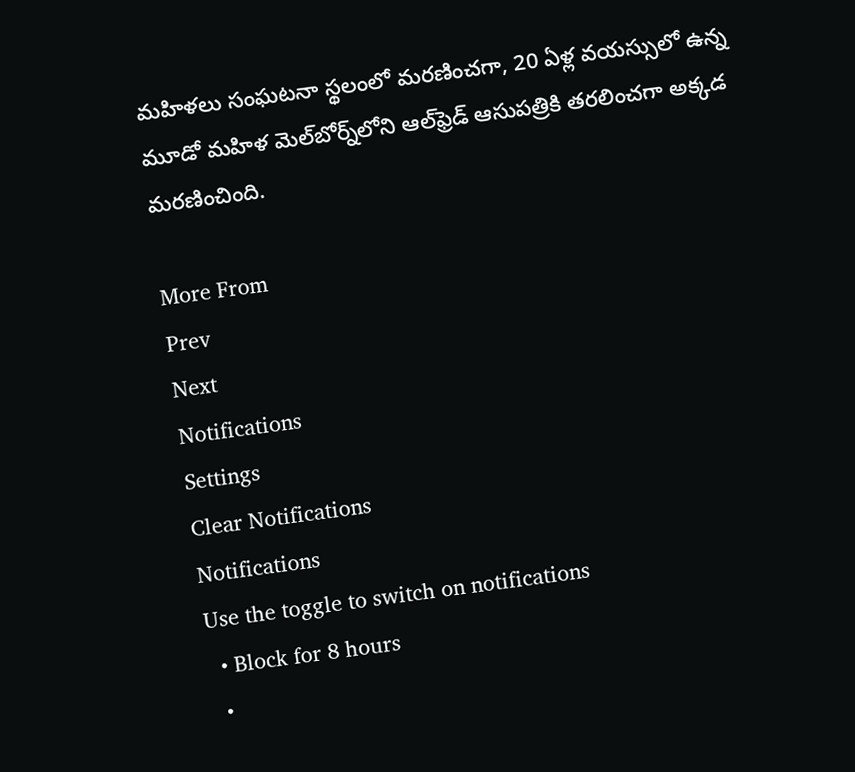మహిళలు సంఘటనా స్థలంలో మరణించగా, 20 ఏళ్ల వయస్సులో ఉన్న మూడో మహిళ మెల్‌బోర్న్‌లోని ఆల్‌ఫ్రెడ్ ఆసుపత్రికి తరలించగా అక్కడ మరణించింది.

More From
Prev
Next
Notifications
Settings
Clear Notifications
Notifications
Use the toggle to switch on notifications
  • Block for 8 hours
  •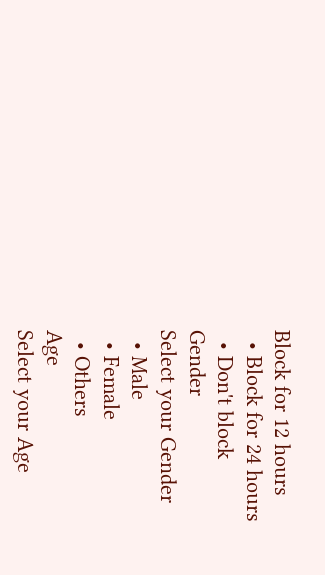Block for 12 hours
  • Block for 24 hours
  • Don't block
Gender
Select your Gender
  • Male
  • Female
  • Others
Age
Select your Age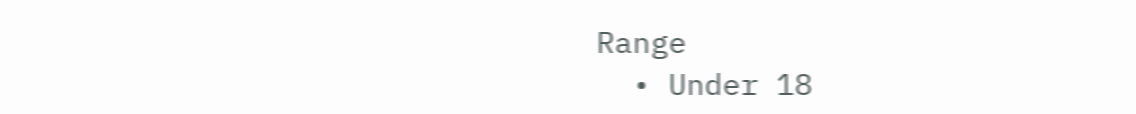Range
  • Under 18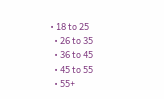• 18 to 25
  • 26 to 35
  • 36 to 45
  • 45 to 55
  • 55+